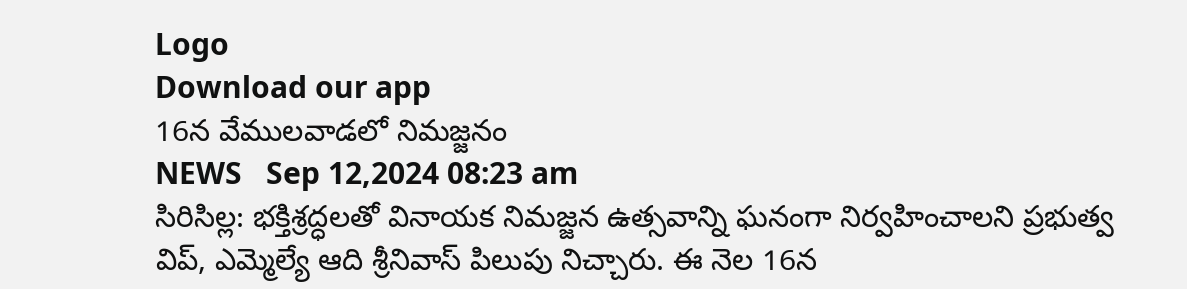Logo
Download our app
16న వేములవాడలో నిమజ్జనం
NEWS   Sep 12,2024 08:23 am
సిరిసిల్ల: భక్తిశ్రద్ధలతో వినాయక నిమజ్జన ఉత్సవాన్ని ఘనంగా నిర్వహించాలని ప్రభుత్వ విప్, ఎమ్మెల్యే ఆది శ్రీనివాస్ పిలుపు నిచ్చారు. ఈ నెల 16న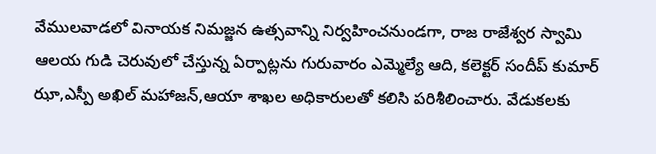వేములవాడలో వినాయక నిమజ్జన ఉత్సవాన్ని నిర్వహించనుండగా, రాజ రాజేశ్వర స్వామి ఆలయ గుడి చెరువులో చేస్తున్న ఏర్పాట్లను గురువారం ఎమ్మెల్యే ఆది, కలెక్టర్ సందీప్ కుమార్ ఝా,ఎస్పీ అఖిల్ మహాజన్,ఆయా శాఖల అధికారులతో కలిసి పరిశీలించారు. వేడుకలకు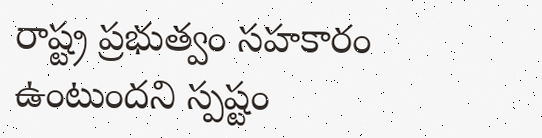రాష్ట్ర ప్రభుత్వం సహకారం ఉంటుందని స్పష్టం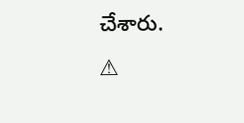చేశారు.
⚠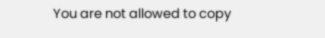You are not allowed to copy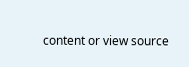content or view source